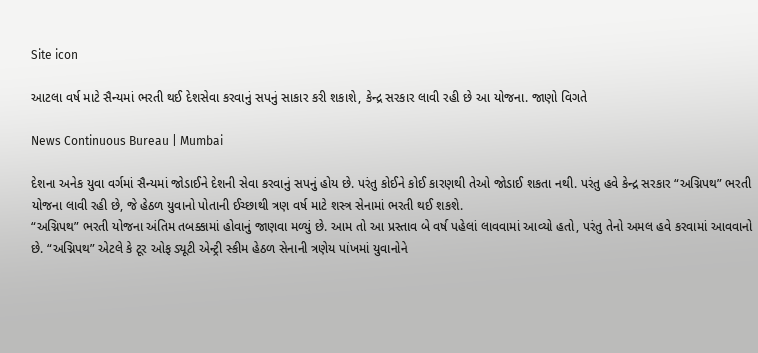Site icon

આટલા વર્ષ માટે સૈન્યમાં ભરતી થઈ દેશસેવા કરવાનું સપનું સાકાર કરી શકાશે, કેન્દ્ર સરકાર લાવી રહી છે આ યોજના. જાણો વિગતે

News Continuous Bureau | Mumbai

દેશના અનેક યુવા વર્ગમાં સૈન્યમાં જોડાઈને દેશની સેવા કરવાનું સપનું હોય છે. પરંતુ કોઈને કોઈ કારણથી તેઓ જોડાઈ શકતા નથી. પરંતુ હવે કેન્દ્ર સરકાર “અગ્નિપથ” ભરતી યોજના લાવી રહી છે, જે હેઠળ યુવાનો પોતાની ઈચ્છાથી ત્રણ વર્ષ માટે શસ્ત્ર સેનામાં ભરતી થઈ શકશે.
“અગ્નિપથ” ભરતી યોજના અંતિમ તબક્કામાં હોવાનું જાણવા મળ્યું છે. આમ તો આ પ્રસ્તાવ બે વર્ષ પહેલાં લાવવામાં આવ્યો હતો, પરંતુ તેનો અમલ હવે કરવામાં આવવાનો છે. “અગ્નિપથ” એટલે કે ટૂર ઓફ ડ્યૂટી એન્ટ્રી સ્કીમ હેઠળ સેનાની ત્રણેય પાંખમાં યુવાનોને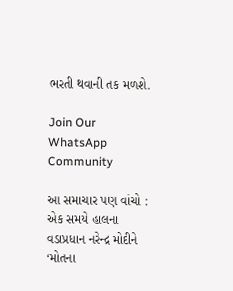ભરતી થવાની તક મળશે.

Join Our WhatsApp Community

આ સમાચાર પણ વાંચો : એક સમયે હાલના વડાપ્રધાન નરેન્દ્ર મોદીને ‘મોતના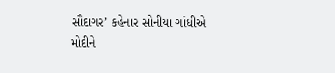સૌદાગર’ કહેનાર સોનીયા ગાંધીએ મોદીને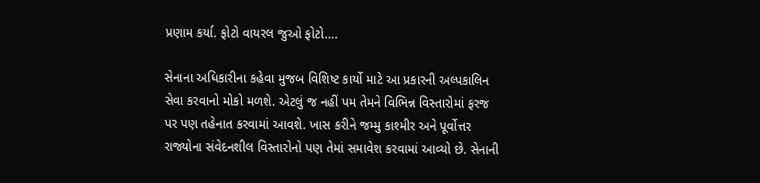પ્રણામ કર્યા. ફોટો વાયરલ જુઓ ફોટો….

સેનાના અધિકારીના કહેવા મુજબ વિશિષ્ટ કાર્યો માટે આ પ્રકારની અલ્પકાલિન સેવા કરવાનો મોકો મળશે. એટલું જ નહીં પમ તેમને વિભિન્ન વિસ્તારોમાં ફરજ પર પણ તહેનાત કરવામાં આવશે. ખાસ કરીને જમ્મુ કાશ્મીર અને પૂર્વોત્તર રાજ્યોના સંવેદનશીલ વિસ્તારોનો પણ તેમાં સમાવેશ કરવામાં આવ્યો છે. સેનાની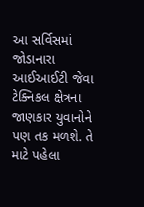આ સર્વિસમાં જોડાનારા આઈઆઈટી જેવા ટેક્નિકલ ક્ષેત્રના જાણકાર યુવાનોને પણ તક મળશે. તે માટે પહેલા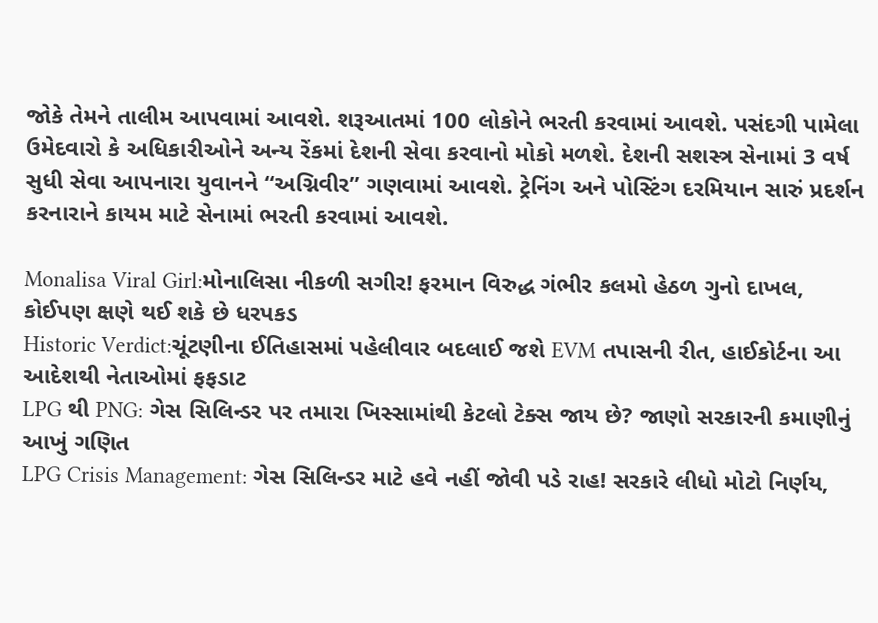જોકે તેમને તાલીમ આપવામાં આવશે. શરૂઆતમાં 100 લોકોને ભરતી કરવામાં આવશે. પસંદગી પામેલા ઉમેદવારો કે અધિકારીઓને અન્ય રેંકમાં દેશની સેવા કરવાનો મોકો મળશે. દેશની સશસ્ત્ર સેનામાં 3 વર્ષ સુધી સેવા આપનારા યુવાનને “અગ્નિવીર” ગણવામાં આવશે. ટ્રેનિંગ અને પોસ્ટિંગ દરમિયાન સારું પ્રદર્શન કરનારાને કાયમ માટે સેનામાં ભરતી કરવામાં આવશે.

Monalisa Viral Girl:મોનાલિસા નીકળી સગીર! ફરમાન વિરુદ્ધ ગંભીર કલમો હેઠળ ગુનો દાખલ, કોઈપણ ક્ષણે થઈ શકે છે ધરપકડ
Historic Verdict:ચૂંટણીના ઈતિહાસમાં પહેલીવાર બદલાઈ જશે EVM તપાસની રીત, હાઈકોર્ટના આ આદેશથી નેતાઓમાં ફફડાટ
LPG થી PNG: ગેસ સિલિન્ડર પર તમારા ખિસ્સામાંથી કેટલો ટેક્સ જાય છે? જાણો સરકારની કમાણીનું આખું ગણિત
LPG Crisis Management: ગેસ સિલિન્ડર માટે હવે નહીં જોવી પડે રાહ! સરકારે લીધો મોટો નિર્ણય,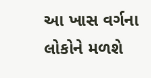આ ખાસ વર્ગના લોકોને મળશે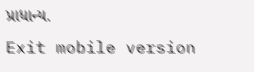પ્રાધાન્ય.
Exit mobile version